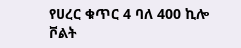የሀረር ቁጥር 4 ባለ 400 ኪሎ ቮልት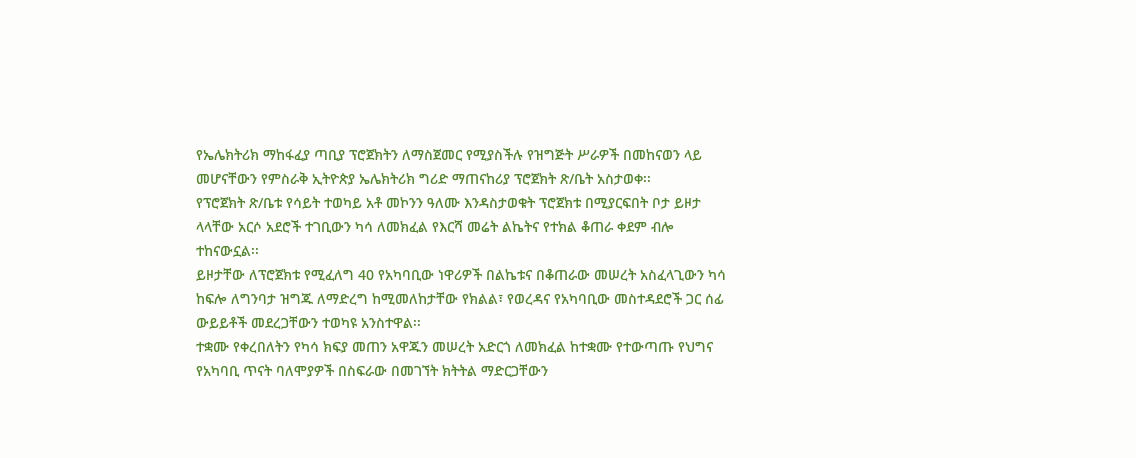የኤሌክትሪክ ማከፋፈያ ጣቢያ ፕሮጀክትን ለማስጀመር የሚያስችሉ የዝግጅት ሥራዎች በመከናወን ላይ መሆናቸውን የምስራቅ ኢትዮጵያ ኤሌክትሪክ ግሪድ ማጠናከሪያ ፕሮጀክት ጽ/ቤት አስታወቀ፡፡
የፕሮጀክት ጽ/ቤቱ የሳይት ተወካይ አቶ መኮንን ዓለሙ እንዳስታወቁት ፕሮጀክቱ በሚያርፍበት ቦታ ይዞታ ላላቸው አርሶ አደሮች ተገቢውን ካሳ ለመክፈል የእርሻ መሬት ልኬትና የተክል ቆጠራ ቀደም ብሎ ተከናውኗል፡፡
ይዞታቸው ለፕሮጀክቱ የሚፈለግ 40 የአካባቢው ነዋሪዎች በልኬቱና በቆጠራው መሠረት አስፈላጊውን ካሳ ከፍሎ ለግንባታ ዝግጁ ለማድረግ ከሚመለከታቸው የክልል፣ የወረዳና የአካባቢው መስተዳደሮች ጋር ሰፊ ውይይቶች መደረጋቸውን ተወካዩ አንስተዋል፡፡
ተቋሙ የቀረበለትን የካሳ ክፍያ መጠን አዋጁን መሠረት አድርጎ ለመክፈል ከተቋሙ የተውጣጡ የህግና የአካባቢ ጥናት ባለሞያዎች በስፍራው በመገኘት ክትትል ማድርጋቸውን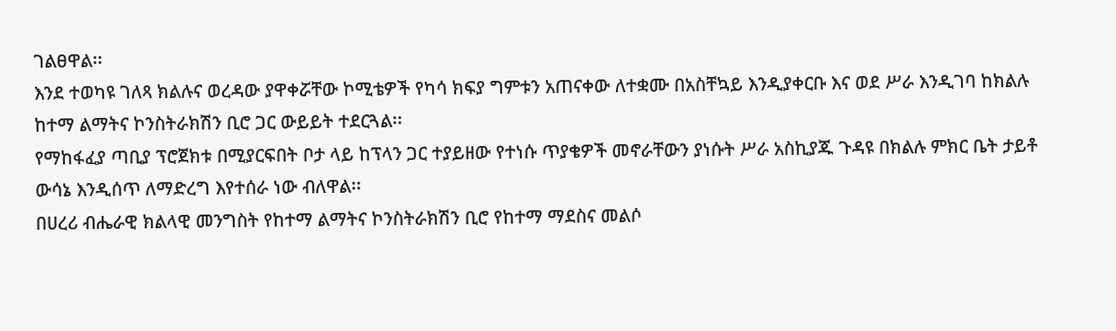ገልፀዋል፡፡
እንደ ተወካዩ ገለጻ ክልሉና ወረዳው ያዋቀሯቸው ኮሚቴዎች የካሳ ክፍያ ግምቱን አጠናቀው ለተቋሙ በአስቸኳይ እንዲያቀርቡ እና ወደ ሥራ እንዲገባ ከክልሉ ከተማ ልማትና ኮንስትራክሽን ቢሮ ጋር ውይይት ተደርጓል፡፡
የማከፋፈያ ጣቢያ ፕሮጀክቱ በሚያርፍበት ቦታ ላይ ከፕላን ጋር ተያይዘው የተነሱ ጥያቄዎች መኖራቸውን ያነሱት ሥራ አስኪያጁ ጉዳዩ በክልሉ ምክር ቤት ታይቶ ውሳኔ እንዲሰጥ ለማድረግ እየተሰራ ነው ብለዋል፡፡
በሀረሪ ብሔራዊ ክልላዊ መንግስት የከተማ ልማትና ኮንስትራክሽን ቢሮ የከተማ ማደስና መልሶ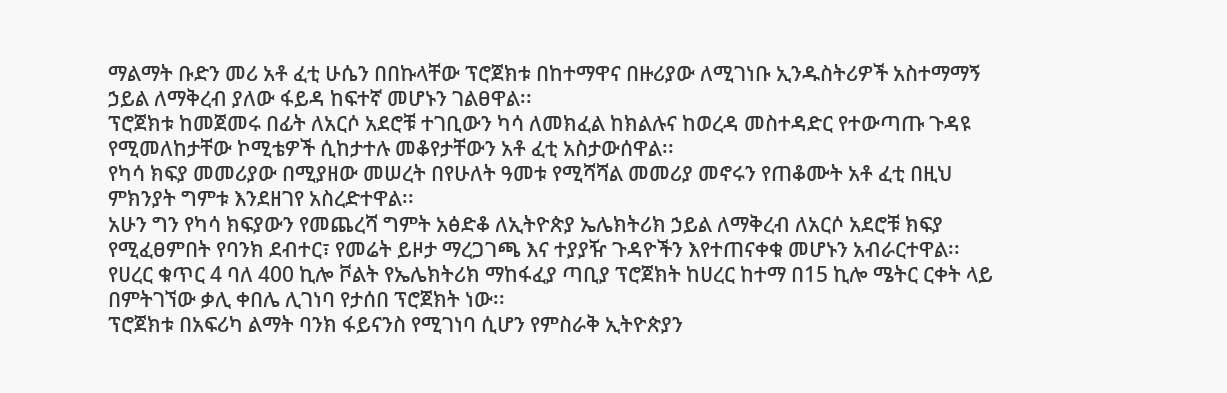ማልማት ቡድን መሪ አቶ ፈቲ ሁሴን በበኩላቸው ፕሮጀክቱ በከተማዋና በዙሪያው ለሚገነቡ ኢንዱስትሪዎች አስተማማኝ ኃይል ለማቅረብ ያለው ፋይዳ ከፍተኛ መሆኑን ገልፀዋል፡፡
ፕሮጀክቱ ከመጀመሩ በፊት ለአርሶ አደሮቹ ተገቢውን ካሳ ለመክፈል ከክልሉና ከወረዳ መስተዳድር የተውጣጡ ጉዳዩ የሚመለከታቸው ኮሚቴዎች ሲከታተሉ መቆየታቸውን አቶ ፈቲ አስታውሰዋል፡፡
የካሳ ክፍያ መመሪያው በሚያዘው መሠረት በየሁለት ዓመቱ የሚሻሻል መመሪያ መኖሩን የጠቆሙት አቶ ፈቲ በዚህ ምክንያት ግምቱ እንደዘገየ አስረድተዋል፡፡
አሁን ግን የካሳ ክፍያውን የመጨረሻ ግምት አፅድቆ ለኢትዮጵያ ኤሌክትሪክ ኃይል ለማቅረብ ለአርሶ አደሮቹ ክፍያ የሚፈፀምበት የባንክ ደብተር፣ የመሬት ይዞታ ማረጋገጫ እና ተያያዥ ጉዳዮችን እየተጠናቀቁ መሆኑን አብራርተዋል፡፡
የሀረር ቁጥር 4 ባለ 400 ኪሎ ቮልት የኤሌክትሪክ ማከፋፈያ ጣቢያ ፕሮጀክት ከሀረር ከተማ በ15 ኪሎ ሜትር ርቀት ላይ በምትገኘው ቃሊ ቀበሌ ሊገነባ የታሰበ ፕሮጀክት ነው፡፡
ፕሮጀክቱ በአፍሪካ ልማት ባንክ ፋይናንስ የሚገነባ ሲሆን የምስራቅ ኢትዮጵያን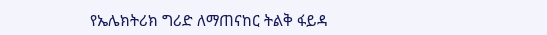የኤሌክትሪክ ግሪድ ለማጠናከር ትልቅ ፋይዳ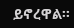ይኖረዋል፡፡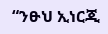“ንፁህ ኢነርጂ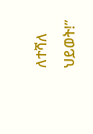ለተሻለ ህይወት!”